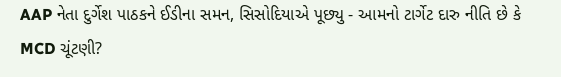AAP નેતા દુર્ગેશ પાઠકને ઈડીના સમન, સિસોદિયાએ પૂછ્યુ - આમનો ટાર્ગેટ દારુ નીતિ છે કે MCD ચૂંટણી?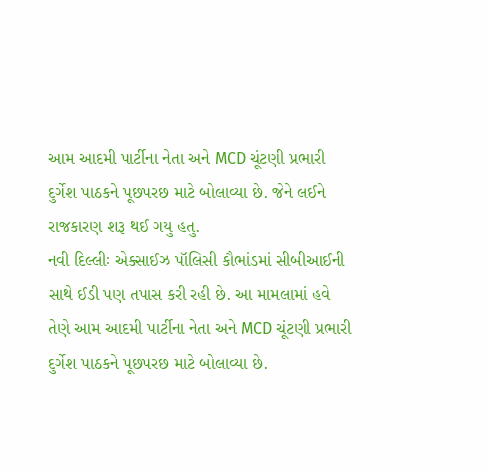આમ આદમી પાર્ટીના નેતા અને MCD ચૂંટણી પ્રભારી દુર્ગેશ પાઠકને પૂછપરછ માટે બોલાવ્યા છે. જેને લઈને રાજકારણ શરૂ થઈ ગયુ હતુ.
નવી દિલ્લીઃ એક્સાઈઝ પૉલિસી કૌભાંડમાં સીબીઆઈની સાથે ઈડી પણ તપાસ કરી રહી છે. આ મામલામાં હવે તેણે આમ આદમી પાર્ટીના નેતા અને MCD ચૂંટણી પ્રભારી દુર્ગેશ પાઠકને પૂછપરછ માટે બોલાવ્યા છે.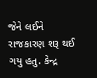જેને લઈને રાજકારણ શરૂ થઈ ગયુ હતુ. કેન્દ્ર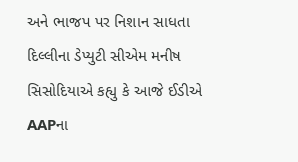અને ભાજપ પર નિશાન સાધતા દિલ્લીના ડેપ્યુટી સીએમ મનીષ સિસોદિયાએ કહ્યુ કે આજે ઈડીએ AAPના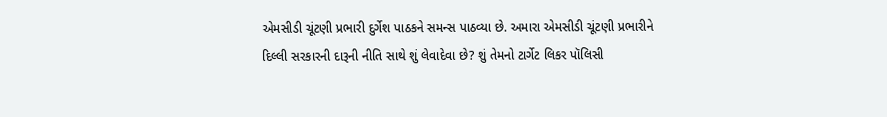એમસીડી ચૂંટણી પ્રભારી દુર્ગેશ પાઠકને સમન્સ પાઠવ્યા છે. અમારા એમસીડી ચૂંટણી પ્રભારીને દિલ્લી સરકારની દારૂની નીતિ સાથે શું લેવાદેવા છે? શું તેમનો ટાર્ગેટ લિકર પૉલિસી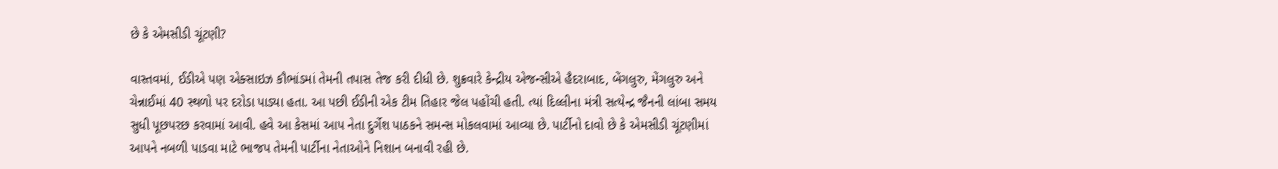છે કે એમસીડી ચૂંટણી?

વાસ્તવમાં, ઈડીએ પણ એક્સાઇઝ કૌભાંડમાં તેમની તપાસ તેજ કરી દીધી છે. શુક્રવારે કેન્દ્રીય એજન્સીએ હૈદરાબાદ, બેંગલુરુ, મેંગલુરુ અને ચેન્નાઈમાં 40 સ્થળો પર દરોડા પાડ્યા હતા. આ પછી ઈડીની એક ટીમ તિહાર જેલ પહોંચી હતી. ત્યાં દિલ્લીના મંત્રી સત્યેન્દ્ર જૈનની લાંબા સમય સુધી પૂછપરછ કરવામાં આવી. હવે આ કેસમાં આપ નેતા દુર્ગેશ પાઠકને સમન્સ મોકલવામાં આવ્યા છે. પાર્ટીનો દાવો છે કે એમસીડી ચૂંટણીમાં આપને નબળી પાડવા માટે ભાજપ તેમની પાર્ટીના નેતાઓને નિશાન બનાવી રહી છે.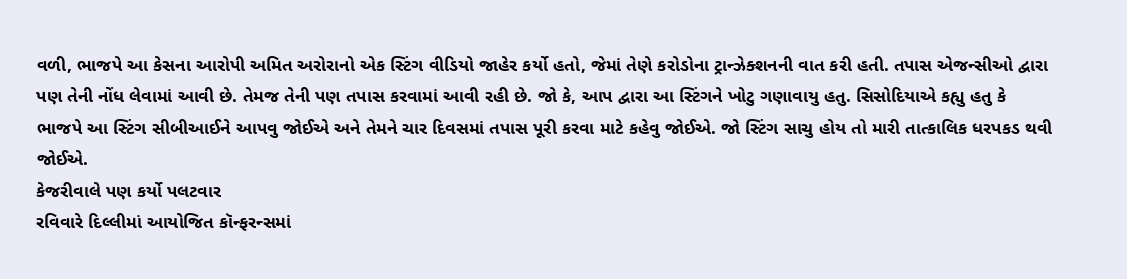વળી, ભાજપે આ કેસના આરોપી અમિત અરોરાનો એક સ્ટિંગ વીડિયો જાહેર કર્યો હતો, જેમાં તેણે કરોડોના ટ્રાન્ઝેક્શનની વાત કરી હતી. તપાસ એજન્સીઓ દ્વારા પણ તેની નોંધ લેવામાં આવી છે. તેમજ તેની પણ તપાસ કરવામાં આવી રહી છે. જો કે, આપ દ્વારા આ સ્ટિંગને ખોટુ ગણાવાયુ હતુ. સિસોદિયાએ કહ્યુ હતુ કે ભાજપે આ સ્ટિંગ સીબીઆઈને આપવુ જોઈએ અને તેમને ચાર દિવસમાં તપાસ પૂરી કરવા માટે કહેવુ જોઈએ. જો સ્ટિંગ સાચુ હોય તો મારી તાત્કાલિક ધરપકડ થવી જોઈએ.
કેજરીવાલે પણ કર્યો પલટવાર
રવિવારે દિલ્લીમાં આયોજિત કૉન્ફરન્સમાં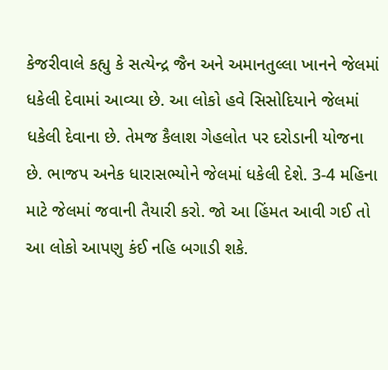કેજરીવાલે કહ્યુ કે સત્યેન્દ્ર જૈન અને અમાનતુલ્લા ખાનને જેલમાં ધકેલી દેવામાં આવ્યા છે. આ લોકો હવે સિસોદિયાને જેલમાં ધકેલી દેવાના છે. તેમજ કૈલાશ ગેહલોત પર દરોડાની યોજના છે. ભાજપ અનેક ધારાસભ્યોને જેલમાં ધકેલી દેશે. 3-4 મહિના માટે જેલમાં જવાની તૈયારી કરો. જો આ હિંમત આવી ગઈ તો આ લોકો આપણુ કંઈ નહિ બગાડી શકે.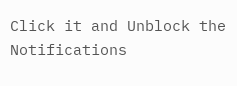Click it and Unblock the Notifications